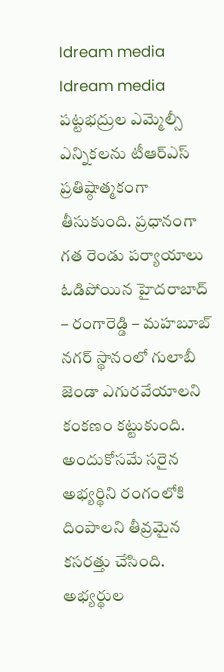Idream media
Idream media
పట్టభద్రుల ఎమ్మెల్సీ ఎన్నికలను టీఆర్ఎస్ ప్రతిష్ఠాత్మకంగా తీసుకుంది. ప్రధానంగా గత రెండు పర్యాయాలు ఓడిపోయిన హైదరాబాద్ – రంగారెడ్డి – మహబూబ్ నగర్ స్థానంలో గులాబీ జెండా ఎగురవేయాలని కంకణం కట్టుకుంది. అందుకోసమే సరైన అభ్యర్థిని రంగంలోకి దింపాలని తీవ్రమైన కసరత్తు చేసింది. అభ్యర్థుల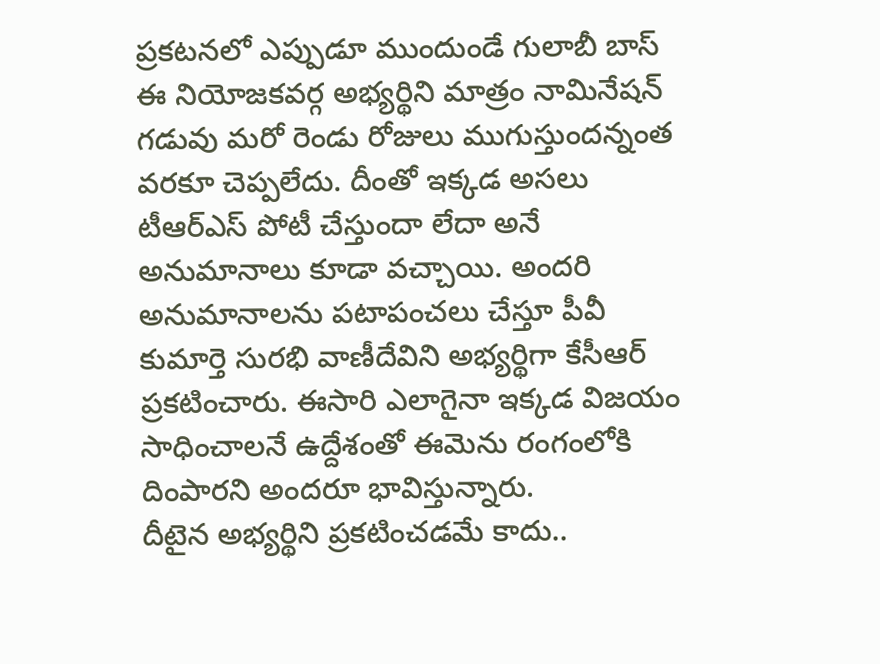ప్రకటనలో ఎప్పుడూ ముందుండే గులాబీ బాస్ ఈ నియోజకవర్గ అభ్యర్థిని మాత్రం నామినేషన్ గడువు మరో రెండు రోజులు ముగుస్తుందన్నంత వరకూ చెప్పలేదు. దీంతో ఇక్కడ అసలు టీఆర్ఎస్ పోటీ చేస్తుందా లేదా అనే అనుమానాలు కూడా వచ్చాయి. అందరి అనుమానాలను పటాపంచలు చేస్తూ పీవీ కుమార్తె సురభి వాణీదేవిని అభ్యర్థిగా కేసీఆర్ ప్రకటించారు. ఈసారి ఎలాగైనా ఇక్కడ విజయం సాధించాలనే ఉద్దేశంతో ఈమెను రంగంలోకి దింపారని అందరూ భావిస్తున్నారు.
దీటైన అభ్యర్థిని ప్రకటించడమే కాదు..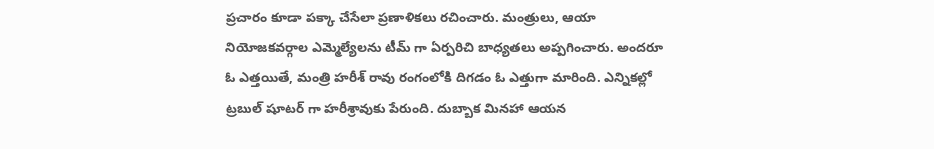ప్రచారం కూడా పక్కా చేసేలా ప్రణాళికలు రచించారు. మంత్రులు, ఆయా నియోజకవర్గాల ఎమ్మెల్యేలను టీమ్ గా ఏర్పరిచి బాధ్యతలు అప్పగించారు. అందరూ ఓ ఎత్తయితే, మంత్రి హరీశ్ రావు రంగంలోకి దిగడం ఓ ఎత్తుగా మారింది. ఎన్నికల్లో ట్రబుల్ షూటర్ గా హరీశ్రావుకు పేరుంది. దుబ్బాక మినహా ఆయన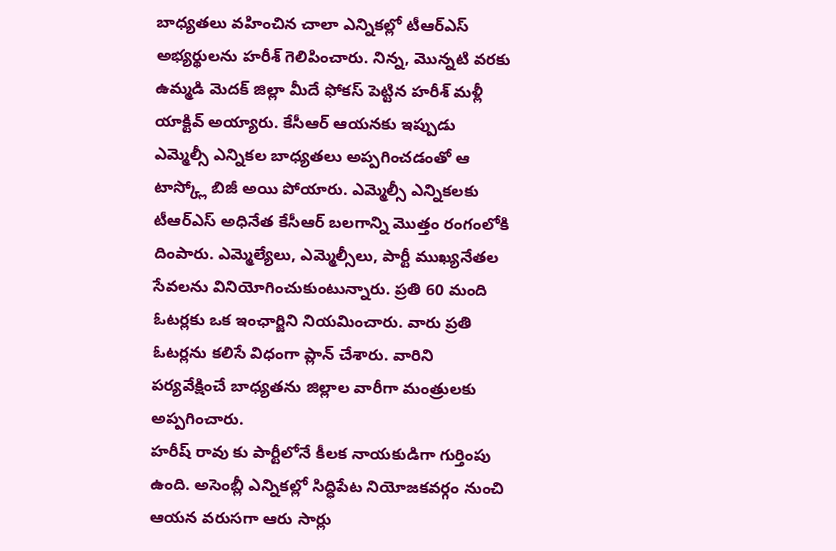బాధ్యతలు వహించిన చాలా ఎన్నికల్లో టీఆర్ఎస్ అభ్యర్థులను హరీశ్ గెలిపించారు. నిన్న, మొన్నటి వరకు ఉమ్మడి మెదక్ జిల్లా మీదే ఫోకస్ పెట్టిన హరీశ్ మళ్లీ యాక్టివ్ అయ్యారు. కేసీఆర్ ఆయనకు ఇప్పుడు ఎమ్మెల్సీ ఎన్నికల బాధ్యతలు అప్పగించడంతో ఆ టాస్క్లో బిజీ అయి పోయారు. ఎమ్మెల్సీ ఎన్నికలకు టీఆర్ఎస్ అధినేత కేసీఆర్ బలగాన్ని మొత్తం రంగంలోకి దింపారు. ఎమ్మెల్యేలు, ఎమ్మెల్సీలు, పార్టీ ముఖ్యనేతల సేవలను వినియోగించుకుంటున్నారు. ప్రతి 60 మంది ఓటర్లకు ఒక ఇంఛార్జిని నియమించారు. వారు ప్రతి ఓటర్లను కలిసే విధంగా ప్లాన్ చేశారు. వారిని పర్యవేక్షించే బాధ్యతను జిల్లాల వారీగా మంత్రులకు అప్పగించారు.
హరీష్ రావు కు పార్టీలోనే కీలక నాయకుడిగా గుర్తింపు ఉంది. అసెంబ్లీ ఎన్నికల్లో సిద్ధిపేట నియోజకవర్గం నుంచి ఆయన వరుసగా ఆరు సార్లు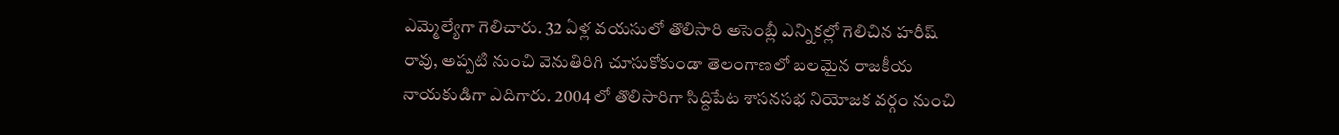ఎమ్మెల్యేగా గెలిచారు. 32 ఏళ్ల వయసులో తొలిసారి అసెంబ్లీ ఎన్నికల్లో గెలిచిన హరీష్ రావు, అప్పటి నుంచి వెనుతిరిగి చూసుకోకుండా తెలంగాణలో బలమైన రాజకీయ నాయకుడిగా ఎదిగారు. 2004 లో తొలిసారిగా సిద్దిపేట శాసనసభ నియోజక వర్గం నుంచి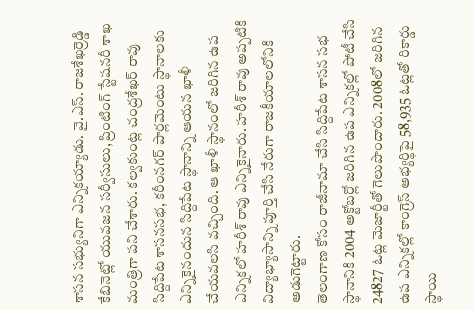శాసన సభ్యునిగా ఎన్నికయ్యాడు. వై.ఎస్. రాజశేఖర్రెడ్డి కేబినెట్లో యువజన సర్వీసులు, ప్రింటింగ్ స్టేషనరీ శాఖ మంత్రిగా పని చేశారు. కల్వకుంట్ల చంద్రశేఖర్ రావు సిద్దిపేట శాసనసభ, కరీంనగర్ పార్లమెంటు స్థానాలకు ఎన్నికైనందున సిద్దిపేట స్థానాన్ని ఆయన ఖాళీ చేయవలసి వచ్చింది. ఆ ఖాళీ స్థానంలో జరిగిన ఉప ఎన్నికలో హరీశ్ రావు ఎన్నికైనారు. హరీశ్ రావు అప్పటికి విద్యాభ్యాసాన్ని పూర్తి చేసి నేరుగా రాజకీయాలలోనికి అడుగెట్టారు.
తెలంగాణ కోసం రాజీనామా చేసి సిద్దిపేట శాసన సభ స్థానానికి 2004 అక్టోబర్లో జరిగిన ఉప ఎన్నికల్లో పోటీ చేసి 24827 ఓట్ల మెజార్టీతో గెలుపొందారు. 2008లో జరిగిన ఉప ఎన్నికల్లో కాంగ్రెస్ అభ్యర్థిపై 58,935 ఓట్లతో రికార్డు స్థాయి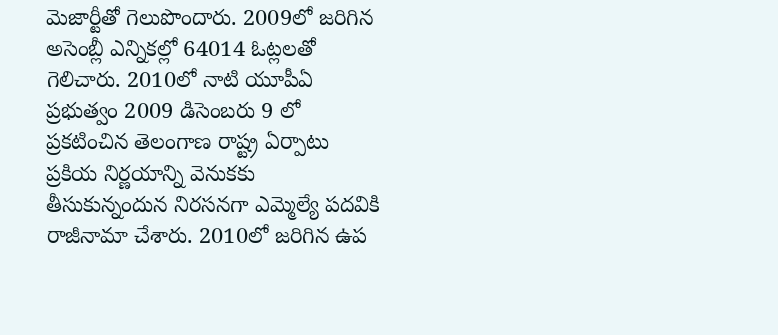మెజార్టీతో గెలుపొందారు. 2009లో జరిగిన అసెంబ్లీ ఎన్నికల్లో 64014 ఓట్లలతో గెలిచారు. 2010లో నాటి యూపీఏ ప్రభుత్వం 2009 డిసెంబరు 9 లో ప్రకటించిన తెలంగాణ రాష్ట్ర ఏర్పాటు ప్రకియ నిర్ణయాన్ని వెనుకకు తీసుకున్నందున నిరసనగా ఎమ్మెల్యే పదవికి రాజీనామా చేశారు. 2010లో జరిగిన ఉప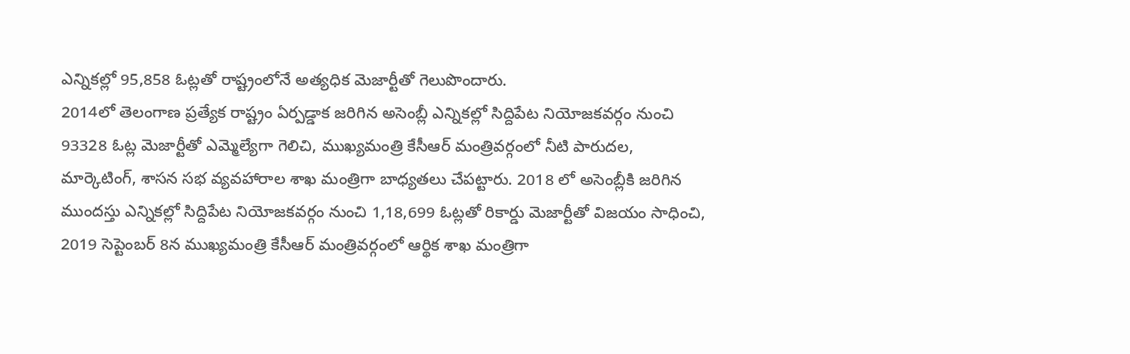ఎన్నికల్లో 95,858 ఓట్లతో రాష్ట్రంలోనే అత్యధిక మెజార్టీతో గెలుపొందారు.
2014లో తెలంగాణ ప్రత్యేక రాష్ట్రం ఏర్పడ్డాక జరిగిన అసెంబ్లీ ఎన్నికల్లో సిద్దిపేట నియోజకవర్గం నుంచి 93328 ఓట్ల మెజార్టీతో ఎమ్మెల్యేగా గెలిచి, ముఖ్యమంత్రి కేసీఆర్ మంత్రివర్గంలో నీటి పారుదల, మార్కెటింగ్, శాసన సభ వ్యవహారాల శాఖ మంత్రిగా బాధ్యతలు చేపట్టారు. 2018 లో అసెంబ్లీకి జరిగిన ముందస్తు ఎన్నికల్లో సిద్దిపేట నియోజకవర్గం నుంచి 1,18,699 ఓట్లతో రికార్డు మెజార్టీతో విజయం సాధించి, 2019 సెప్టెంబర్ 8న ముఖ్యమంత్రి కేసీఆర్ మంత్రివర్గంలో ఆర్థిక శాఖ మంత్రిగా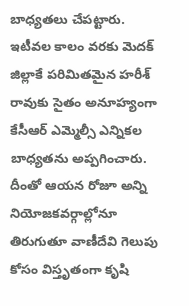బాధ్యతలు చేపట్టారు.
ఇటీవల కాలం వరకు మెదక్ జిల్లాకే పరిమితమైన హరీశ్ రావుకు సైతం అనూహ్యంగా కేసీఆర్ ఎమ్మెల్సీ ఎన్నికల బాధ్యతను అప్పగించారు. దీంతో ఆయన రోజూ అన్ని నియోజకవర్గాల్లోనూ తిరుగుతూ వాణీదేవి గెలుపు కోసం విస్తృతంగా కృషి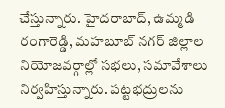చేస్తున్నారు. హైదరాబాద్, ఉమ్మడి రంగారెడ్డి, మహబూబ్ నగర్ జిల్లాల నియోజవర్గాల్లో సభలు, సమావేశాలు నిర్వహిస్తున్నారు. పట్టభద్రులను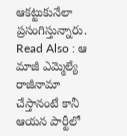ఆకట్టుకునేలా ప్రసంగిస్తున్నారు.
Read Also : ఆ మాజీ ఎమ్మెల్యే రాజీనామా చేస్తానంటే కానీ ఆయన పార్టీలో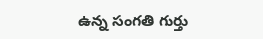ఉన్న సంగతి గుర్తు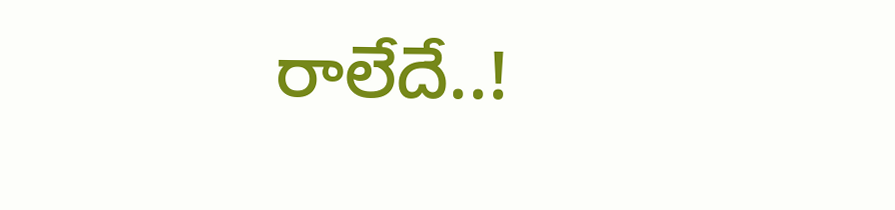రాలేదే..!